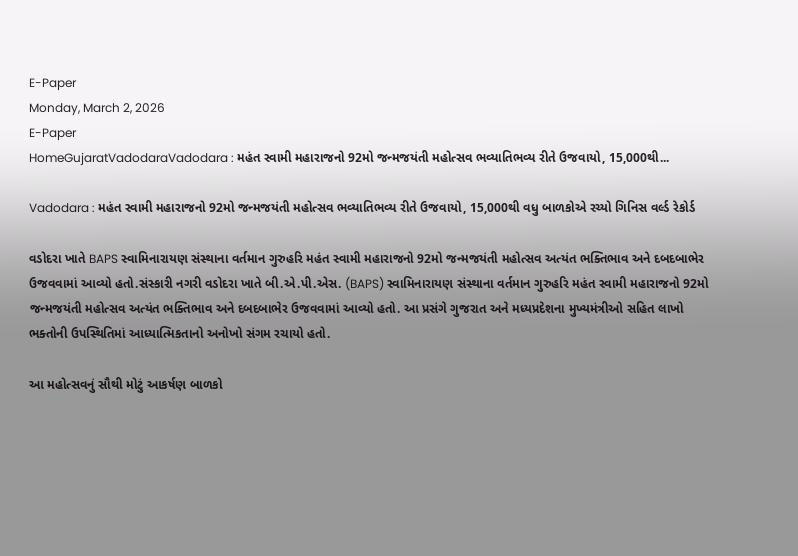E-Paper
Monday, March 2, 2026
E-Paper
HomeGujaratVadodaraVadodara : મહંત સ્વામી મહારાજનો 92મો જન્મજયંતી મહોત્સવ ભવ્યાતિભવ્ય રીતે ઉજવાયો, 15,000થી...

Vadodara : મહંત સ્વામી મહારાજનો 92મો જન્મજયંતી મહોત્સવ ભવ્યાતિભવ્ય રીતે ઉજવાયો, 15,000થી વધુ બાળકોએ રચ્યો ગિનિસ વર્લ્ડ રેકોર્ડ

વડોદરા ખાતે BAPS સ્વામિનારાયણ સંસ્થાના વર્તમાન ગુરુહરિ મહંત સ્વામી મહારાજનો 92મો જન્મજયંતી મહોત્સવ અત્યંત ભક્તિભાવ અને દબદબાભેર ઉજવવામાં આવ્યો હતો.સંસ્કારી નગરી વડોદરા ખાતે બી.એ.પી.એસ. (BAPS) સ્વામિનારાયણ સંસ્થાના વર્તમાન ગુરુહરિ મહંત સ્વામી મહારાજનો 92મો જન્મજયંતી મહોત્સવ અત્યંત ભક્તિભાવ અને દબદબાભેર ઉજવવામાં આવ્યો હતો. આ પ્રસંગે ગુજરાત અને મધ્યપ્રદેશના મુખ્યમંત્રીઓ સહિત લાખો ભક્તોની ઉપસ્થિતિમાં આધ્યાત્મિકતાનો અનોખો સંગમ રચાયો હતો.

આ મહોત્સવનું સૌથી મોટું આકર્ષણ બાળકો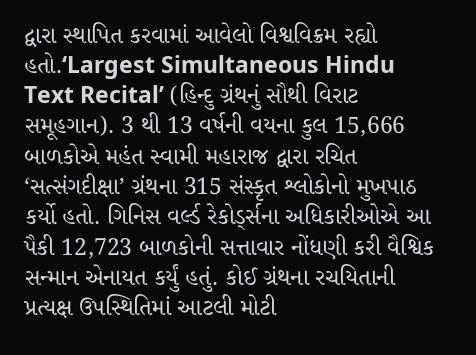દ્વારા સ્થાપિત કરવામાં આવેલો વિશ્વવિક્રમ રહ્યો હતો.‘Largest Simultaneous Hindu Text Recital’ (હિન્દુ ગ્રંથનું સૌથી વિરાટ સમૂહગાન). 3 થી 13 વર્ષની વયના કુલ 15,666 બાળકોએ મહંત સ્વામી મહારાજ દ્વારા રચિત ‘સત્સંગદીક્ષા’ ગ્રંથના 315 સંસ્કૃત શ્લોકોનો મુખપાઠ કર્યો હતો. ગિનિસ વર્લ્ડ રેકોર્ડ્સના અધિકારીઓએ આ પૈકી 12,723 બાળકોની સત્તાવાર નોંધણી કરી વૈશ્વિક સન્માન એનાયત કર્યું હતું. કોઈ ગ્રંથના રચયિતાની પ્રત્યક્ષ ઉપસ્થિતિમાં આટલી મોટી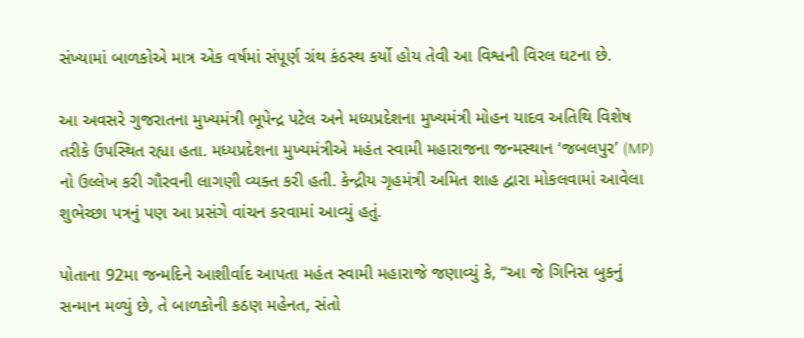સંખ્યામાં બાળકોએ માત્ર એક વર્ષમાં સંપૂર્ણ ગ્રંથ કંઠસ્થ કર્યો હોય તેવી આ વિશ્વની વિરલ ઘટના છે.

આ અવસરે ગુજરાતના મુખ્યમંત્રી ભૂપેન્દ્ર પટેલ અને મધ્યપ્રદેશના મુખ્યમંત્રી મોહન યાદવ અતિથિ વિશેષ તરીકે ઉપસ્થિત રહ્યા હતા. મધ્યપ્રદેશના મુખ્યમંત્રીએ મહંત સ્વામી મહારાજના જન્મસ્થાન ‘જબલપુર’ (MP) નો ઉલ્લેખ કરી ગૌરવની લાગણી વ્યક્ત કરી હતી. કેન્દ્રીય ગૃહમંત્રી અમિત શાહ દ્વારા મોકલવામાં આવેલા શુભેચ્છા પત્રનું પણ આ પ્રસંગે વાંચન કરવામાં આવ્યું હતું.

પોતાના 92મા જન્મદિને આશીર્વાદ આપતા મહંત સ્વામી મહારાજે જણાવ્યું કે, “આ જે ગિનિસ બુકનું સન્માન મળ્યું છે, તે બાળકોની કઠણ મહેનત, સંતો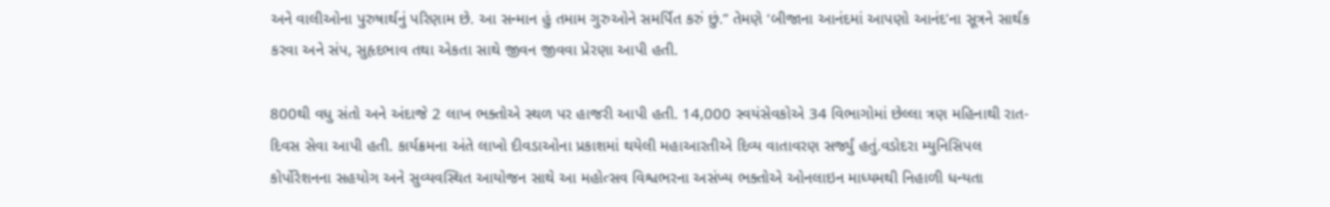અને વાલીઓના પુરુષાર્થનું પરિણામ છે. આ સન્માન હું તમામ ગુરુઓને સમર્પિત કરું છું.” તેમણે ‘બીજાના આનંદમાં આપણો આનંદ’ના સૂત્રને સાર્થક કરવા અને સંપ, સુહૃદભાવ તથા એકતા સાથે જીવન જીવવા પ્રેરણા આપી હતી.

800થી વધુ સંતો અને અંદાજે 2 લાખ ભક્તોએ સ્થળ પર હાજરી આપી હતી. 14,000 સ્વયંસેવકોએ 34 વિભાગોમાં છેલ્લા ત્રણ મહિનાથી રાત-દિવસ સેવા આપી હતી. કાર્યક્રમના અંતે લાખો દીવડાઓના પ્રકાશમાં થયેલી મહાઆરતીએ દિવ્ય વાતાવરણ સર્જ્યું હતું.વડોદરા મ્યુનિસિપલ કોર્પોરેશનના સહયોગ અને સુવ્યવસ્થિત આયોજન સાથે આ મહોત્સવ વિશ્વભરના અસંખ્ય ભક્તોએ ઓનલાઇન માધ્યમથી નિહાળી ધન્યતા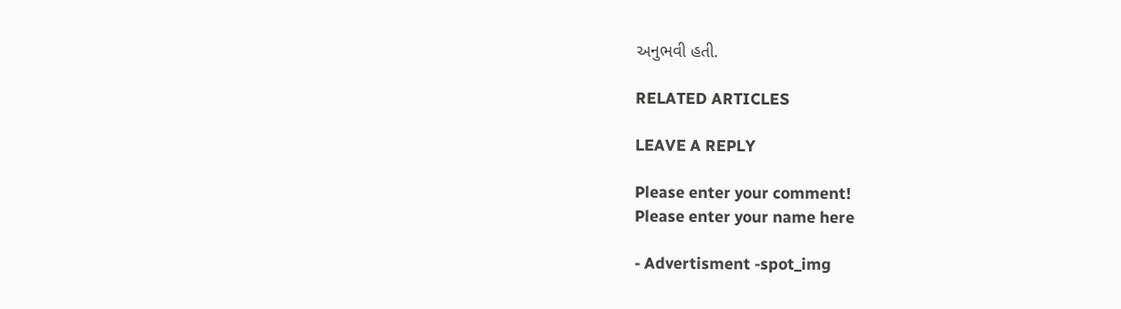અનુભવી હતી.

RELATED ARTICLES

LEAVE A REPLY

Please enter your comment!
Please enter your name here

- Advertisment -spot_img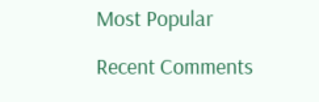Most Popular

Recent Comments